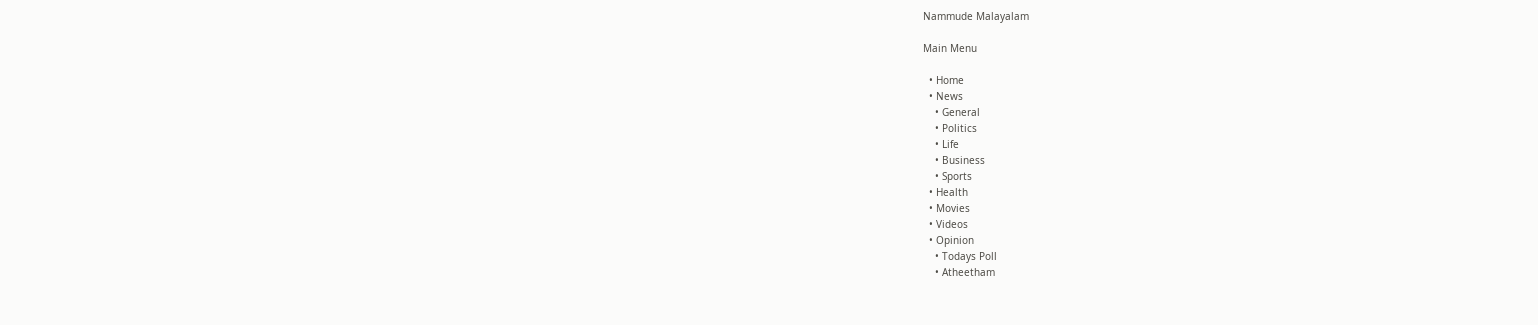Nammude Malayalam

Main Menu

  • Home
  • News
    • General
    • Politics
    • Life
    • Business
    • Sports
  • Health
  • Movies
  • Videos
  • Opinion
    • Todays Poll
    • Atheetham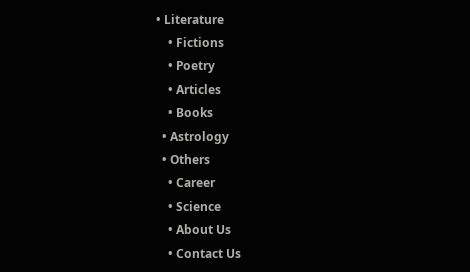• Literature
    • Fictions
    • Poetry
    • Articles
    • Books
  • Astrology
  • Others
    • Career
    • Science
    • About Us
    • Contact Us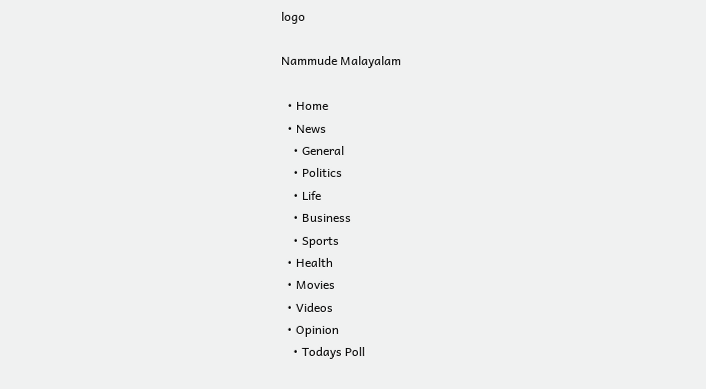logo

Nammude Malayalam

  • Home
  • News
    • General
    • Politics
    • Life
    • Business
    • Sports
  • Health
  • Movies
  • Videos
  • Opinion
    • Todays Poll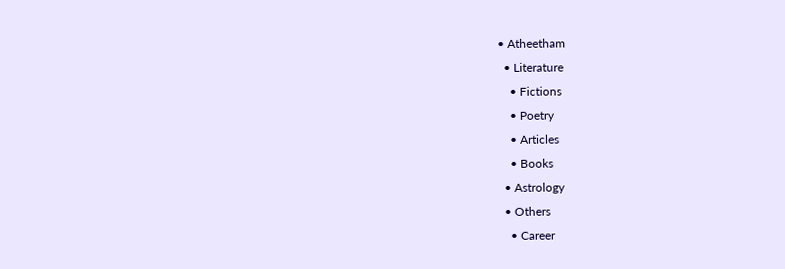• Atheetham
  • Literature
    • Fictions
    • Poetry
    • Articles
    • Books
  • Astrology
  • Others
    • Career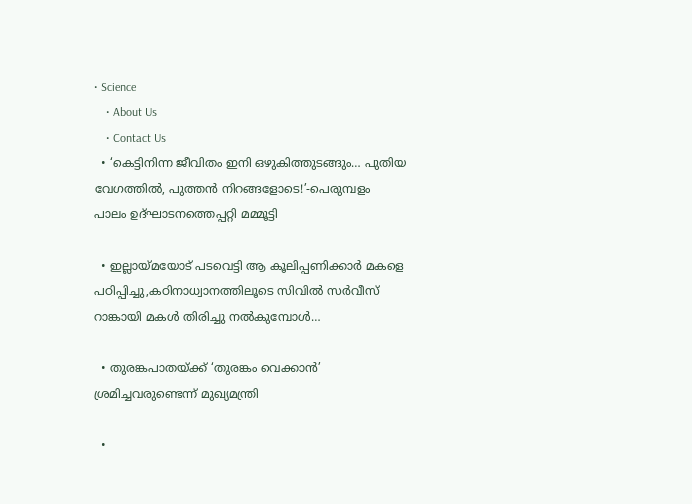• Science
    • About Us
    • Contact Us
  • ‘കെട്ടിനിന്ന ജീവിതം ഇനി ഒഴുകിത്തുടങ്ങും… പുതിയ വേഗത്തിൽ, പുത്തൻ നിറങ്ങളോടെ!’-പെരുമ്പളം പാലം ഉദ്ഘാടനത്തെപ്പറ്റി മമ്മൂട്ടി

  • ഇല്ലായ്മയോട് പടവെട്ടി ആ കൂലിപ്പണിക്കാർ മകളെ പഠിപ്പിച്ചു,കഠിനാധ്വാനത്തിലൂടെ സിവിൽ സർവീസ് റാങ്കായി മകൾ തിരിച്ചു നൽകുമ്പോൾ…

  • തുരങ്കപാതയ്ക്ക് ‘തുരങ്കം വെക്കാൻ’ ശ്രമിച്ചവരുണ്ടെന്ന് മുഖ്യമന്ത്രി

  •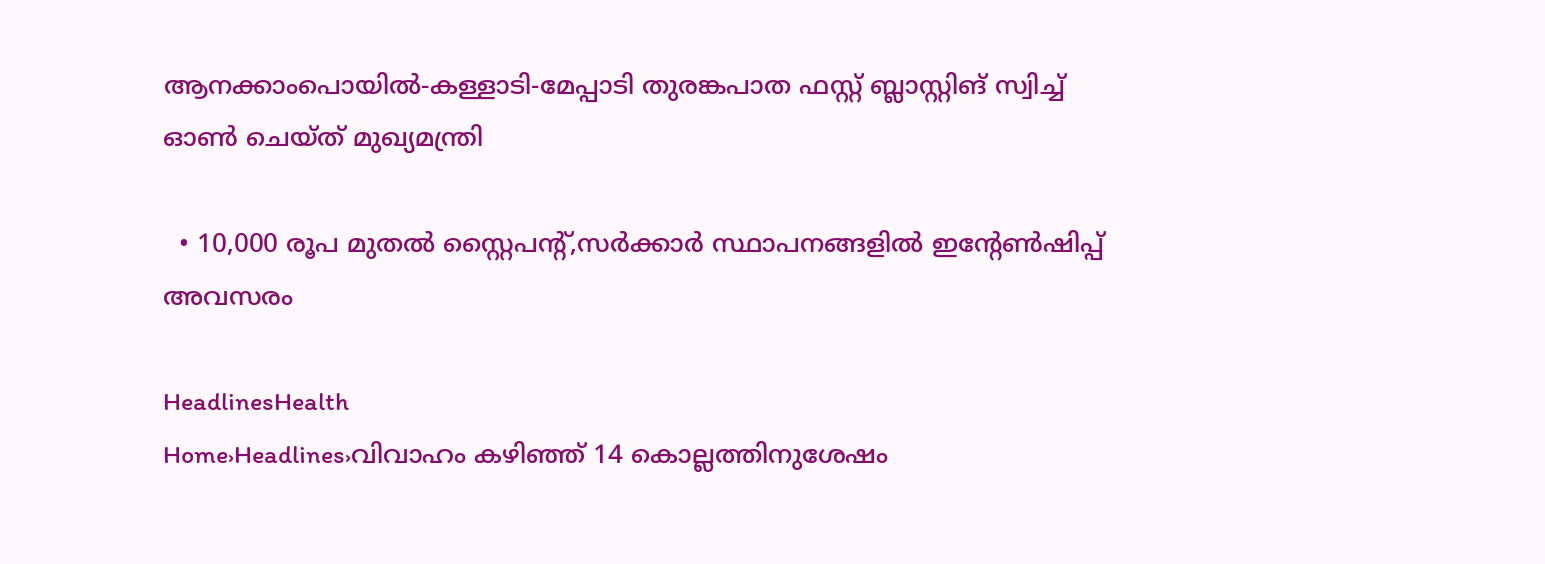ആനക്കാംപൊയിൽ-കള്ളാടി-മേപ്പാടി തുരങ്കപാത ഫസ്റ്റ് ബ്ലാസ്റ്റിങ് സ്വിച്ച് ഓൺ ചെയ്ത് മുഖ്യമന്ത്രി

  • 10,000 രൂപ മുതൽ സ്റ്റൈപൻ്റ്,സർക്കാർ സ്ഥാപനങ്ങളിൽ ഇൻ്റേൺഷിപ്പ് അവസരം

HeadlinesHealth
Home›Headlines›വിവാഹം കഴിഞ്ഞ് 14 കൊല്ലത്തിനുശേഷം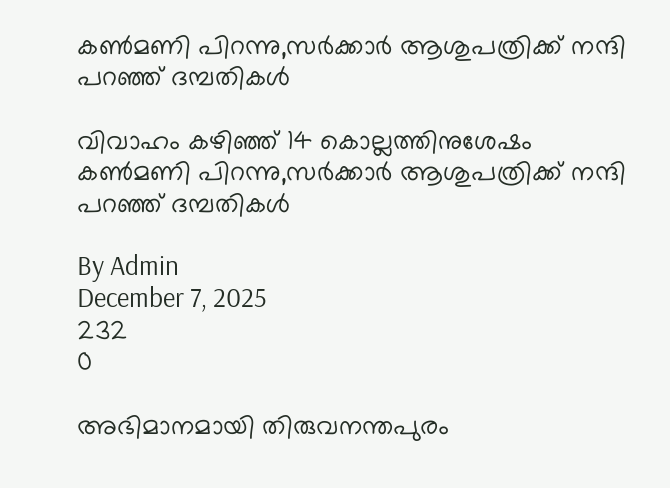കണ്‍മണി പിറന്നു,സർക്കാർ ആശുപത്രിക്ക് നന്ദി പറഞ്ഞ് ദമ്പതികള്‍

വിവാഹം കഴിഞ്ഞ് 14 കൊല്ലത്തിനുശേഷം കണ്‍മണി പിറന്നു,സർക്കാർ ആശുപത്രിക്ക് നന്ദി പറഞ്ഞ് ദമ്പതികള്‍

By Admin
December 7, 2025
232
0

അഭിമാനമായി തിരുവനന്തപുരം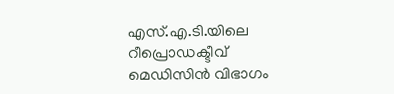എസ്.എ.ടി.യിലെ റീപ്രൊഡക്ടീവ് മെഡിസിന്‍ വിഭാഗം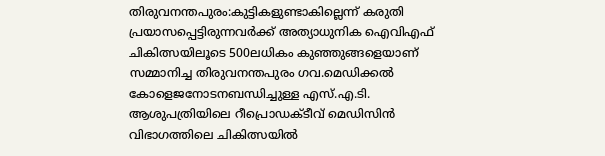തിരുവനന്തപുരം:കുട്ടികളുണ്ടാകില്ലെന്ന് കരുതി പ്രയാസപ്പെട്ടിരുന്നവര്‍ക്ക് അത്യാധുനിക ഐവിഎഫ് ചികിത്സയിലൂടെ 500ലധികം കുഞ്ഞുങ്ങളെയാണ് സമ്മാനിച്ച തിരുവനന്തപുരം ഗവ.മെഡിക്കല്‍ കോളെജനോടനബന്ധിച്ചുള്ള എസ്.എ.ടി. ആശുപത്രിയിലെ റീപ്രൊഡക്ടീവ് മെഡിസിന്‍ വിഭാഗത്തിലെ ചികിത്സയില്‍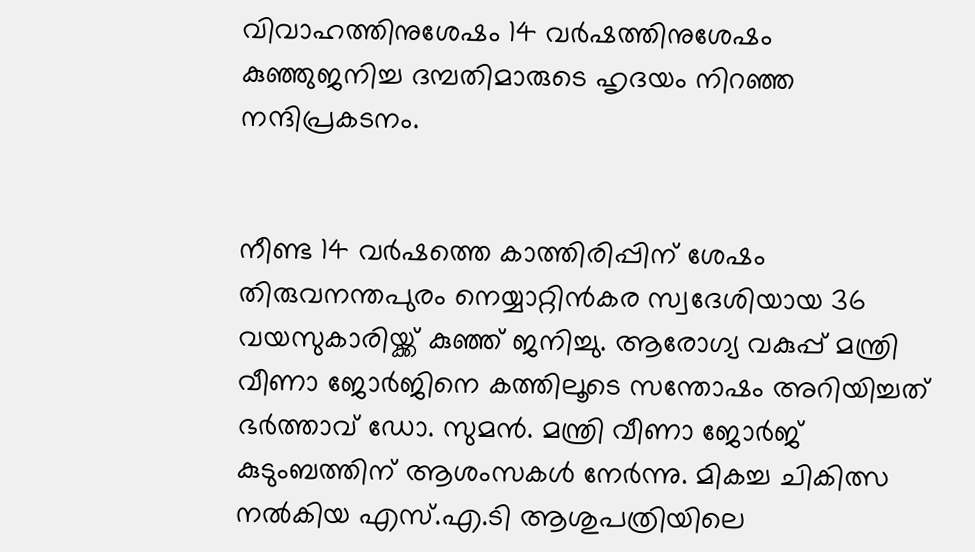വിവാഹത്തിനുശേഷം 14 വർഷത്തിനുശേഷം കുഞ്ഞുജനിച്ച ദമ്പതിമാരുടെ ഹൃദയം നിറഞ്ഞ നന്ദിപ്രകടനം.


നീണ്ട 14 വര്‍ഷത്തെ കാത്തിരിപ്പിന് ശേഷം തിരുവനന്തപുരം നെയ്യാറ്റിന്‍കര സ്വദേശിയായ 36 വയസുകാരിയ്ക്ക് കുഞ്ഞ് ജനിച്ചു. ആരോഗ്യ വകുപ്പ് മന്ത്രി വീണാ ജോര്‍ജിനെ കത്തിലൂടെ സന്തോഷം അറിയിച്ചത് ഭര്‍ത്താവ് ഡോ. സുമന്‍. മന്ത്രി വീണാ ജോര്‍ജ് കുടുംബത്തിന് ആശംസകള്‍ നേര്‍ന്നു. മികച്ച ചികിത്സ നല്‍കിയ എസ്.എ.ടി ആശുപത്രിയിലെ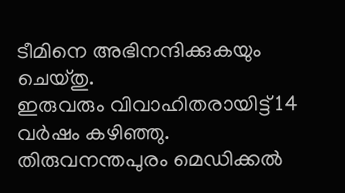ടീമിനെ അഭിനന്ദിക്കുകയും ചെയ്തു.
ഇരുവരും വിവാഹിതരായിട്ട് 14 വര്‍ഷം കഴിഞ്ഞു. തിരുവനന്തപുരം മെഡിക്കല്‍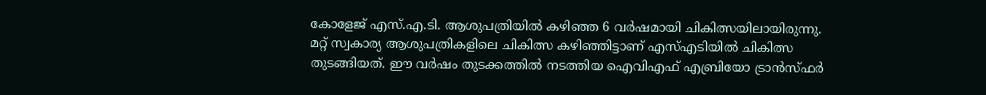കോളേജ് എസ്.എ.ടി. ആശുപത്രിയില്‍ കഴിഞ്ഞ 6 വര്‍ഷമായി ചികിത്സയിലായിരുന്നു. മറ്റ് സ്വകാര്യ ആശുപത്രികളിലെ ചികിത്സ കഴിഞ്ഞിട്ടാണ് എസ്എടിയില്‍ ചികിത്സ തുടങ്ങിയത്. ഈ വര്‍ഷം തുടക്കത്തില്‍ നടത്തിയ ഐവിഎഫ് എബ്രിയോ ട്രാന്‍സ്ഫര്‍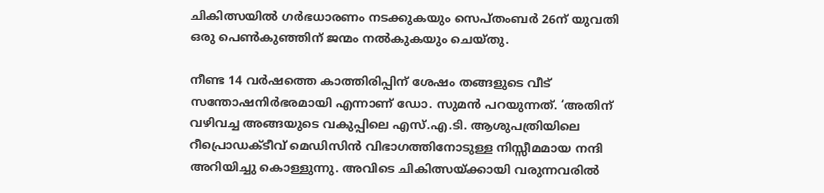ചികിത്സയില്‍ ഗര്‍ഭധാരണം നടക്കുകയും സെപ്തംബർ 26ന് യുവതി ഒരു പെണ്‍കുഞ്ഞിന് ജന്മം നല്‍കുകയും ചെയ്തു.

നീണ്ട 14 വര്‍ഷത്തെ കാത്തിരിപ്പിന് ശേഷം തങ്ങളുടെ വീട് സന്തോഷനിര്‍ഭരമായി എന്നാണ് ഡോ. സുമന്‍ പറയുന്നത്. ‘അതിന് വഴിവച്ച അങ്ങയുടെ വകുപ്പിലെ എസ്.എ.ടി. ആശുപത്രിയിലെ റീപ്രൊഡക്ടീവ് മെഡിസിന്‍ വിഭാഗത്തിനോടുള്ള നിസ്സീമമായ നന്ദി അറിയിച്ചു കൊള്ളുന്നു. അവിടെ ചികിത്സയ്ക്കായി വരുന്നവരില്‍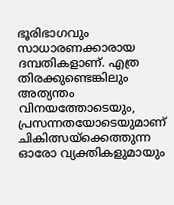ഭൂരിഭാഗവും സാധാരണക്കാരായ ദമ്പതികളാണ്. എത്ര തിരക്കുണ്ടെങ്കിലും അത്യന്തം വിനയത്തോടെയും, പ്രസന്നതയോടെയുമാണ് ചികിത്സയ്‌ക്കെത്തുന്ന ഓരോ വ്യക്തികളുമായും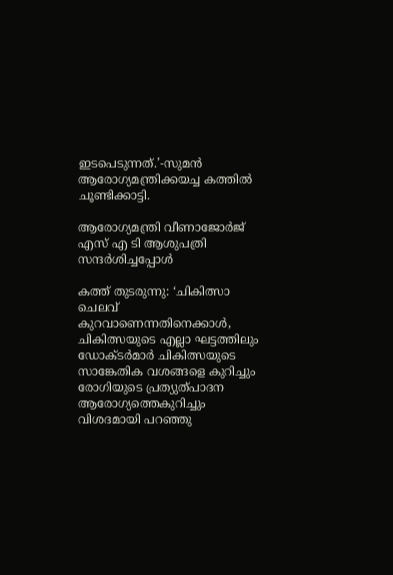ഇടപെടുന്നത്.’-സുമൻ ആരോഗ്യമന്ത്രിക്കയച്ച കത്തില്‍ ചൂണ്ടിക്കാട്ടി.

ആരോഗ്യമന്ത്രി വീണാജോർജ് എസ് എ ടി ആശുപത്രി സന്ദർശിച്ചപ്പോൾ

കത്ത് തുടരുന്നു: ‘ചികിത്സാ ചെലവ് കുറവാണെന്നതിനെക്കാള്‍, ചികിത്സയുടെ എല്ലാ ഘട്ടത്തിലും ഡോക്ടര്‍മാര്‍ ചികിത്സയുടെ സാങ്കേതിക വശങ്ങളെ കുറിച്ചും രോഗിയുടെ പ്രത്യുത്പാദന ആരോഗ്യത്തെകുറിച്ചും വിശദമായി പറഞ്ഞു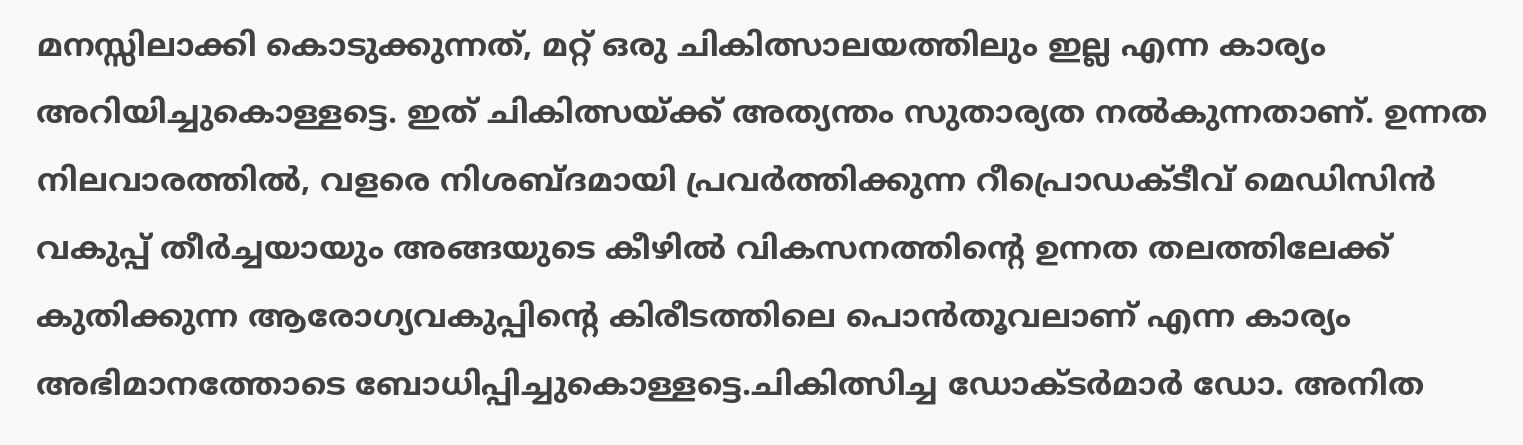മനസ്സിലാക്കി കൊടുക്കുന്നത്, മറ്റ് ഒരു ചികിത്സാലയത്തിലും ഇല്ല എന്ന കാര്യം അറിയിച്ചുകൊള്ളട്ടെ. ഇത് ചികിത്സയ്ക്ക് അത്യന്തം സുതാര്യത നല്‍കുന്നതാണ്. ഉന്നത നിലവാരത്തില്‍, വളരെ നിശബ്ദമായി പ്രവര്‍ത്തിക്കുന്ന റീപ്രൊഡക്ടീവ് മെഡിസിന്‍ വകുപ്പ് തീര്‍ച്ചയായും അങ്ങയുടെ കീഴില്‍ വികസനത്തിന്റെ ഉന്നത തലത്തിലേക്ക് കുതിക്കുന്ന ആരോഗ്യവകുപ്പിന്‍റെ കിരീടത്തിലെ പൊന്‍തൂവലാണ് എന്ന കാര്യം അഭിമാനത്തോടെ ബോധിപ്പിച്ചുകൊള്ളട്ടെ.ചികിത്സിച്ച ഡോക്ടര്‍മാര്‍ ഡോ. അനിത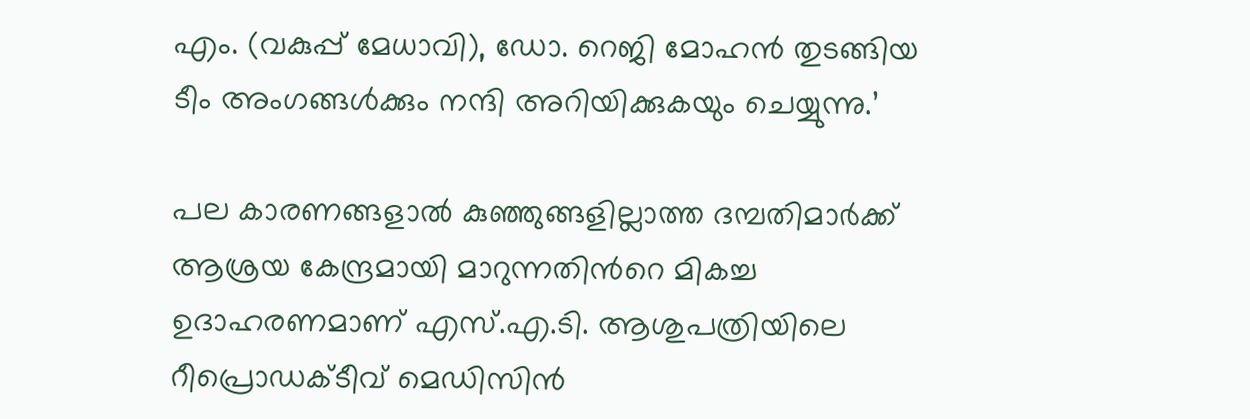എം. (വകുപ്പ് മേധാവി), ഡോ. റെജി മോഹന്‍ തുടങ്ങിയ ടീം അംഗങ്ങള്‍ക്കും നന്ദി അറിയിക്കുകയും ചെയ്യുന്നു.’

പല കാരണങ്ങളാല്‍ കുഞ്ഞുങ്ങളില്ലാത്ത ദമ്പതിമാര്‍ക്ക് ആശ്രയ കേന്ദ്രമായി മാറുന്നതിന്‍റെ മികച്ച ഉദാഹരണമാണ് എസ്.എ.ടി. ആശുപത്രിയിലെ റീപ്രൊഡക്ടീവ് മെഡിസിന്‍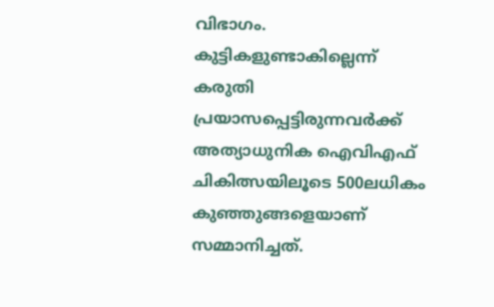വിഭാഗം. കുട്ടികളുണ്ടാകില്ലെന്ന് കരുതി പ്രയാസപ്പെട്ടിരുന്നവര്‍ക്ക് അത്യാധുനിക ഐവിഎഫ് ചികിത്സയിലൂടെ 500ലധികം കുഞ്ഞുങ്ങളെയാണ് സമ്മാനിച്ചത്.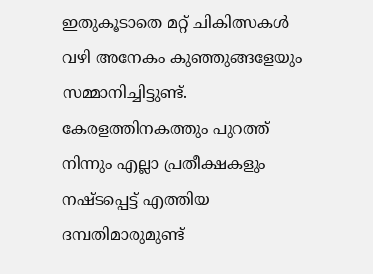ഇതുകൂടാതെ മറ്റ് ചികിത്സകള്‍ വഴി അനേകം കുഞ്ഞുങ്ങളേയും സമ്മാനിച്ചിട്ടുണ്ട്. കേരളത്തിനകത്തും പുറത്ത് നിന്നും എല്ലാ പ്രതീക്ഷകളും നഷ്ടപ്പെട്ട് എത്തിയ ദമ്പതിമാരുമുണ്ട്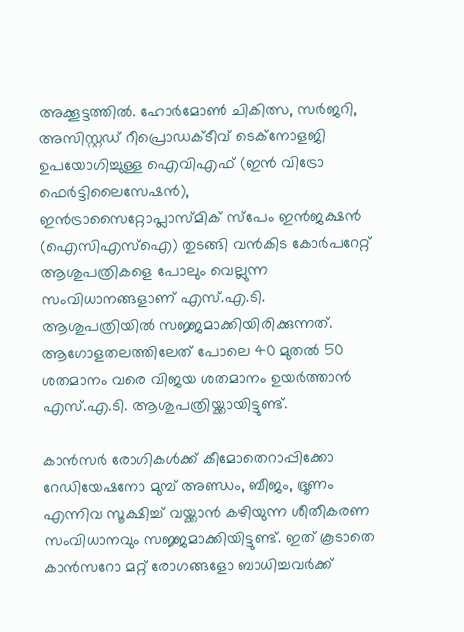അക്കൂട്ടത്തില്‍. ഹോര്‍മോണ്‍ ചികിത്സ, സര്‍ജറി, അസിസ്റ്റഡ് റീപ്രൊഡക്ടീവ് ടെക്‌നോളജി ഉപയോഗിച്ചുള്ള ഐവിഎഫ് (ഇന്‍ വിട്രോ ഫെര്‍ട്ടിലൈസേഷന്‍), ഇന്‍ട്രാസൈറ്റോപ്ലാസ്മിക് സ്‌പേം ഇന്‍ജക്ഷന്‍ (ഐസിഎസ്‌ഐ) തുടങ്ങി വന്‍കിട കോര്‍പറേറ്റ് ആശുപത്രികളെ പോലും വെല്ലുന്ന സംവിധാനങ്ങളാണ് എസ്.എ.ടി. ആശുപത്രിയില്‍ സജ്ജമാക്കിയിരിക്കുന്നത്. ആഗോളതലത്തിലേത് പോലെ 40 മുതല്‍ 50 ശതമാനം വരെ വിജയ ശതമാനം ഉയര്‍ത്താന്‍ എസ്.എ.ടി. ആശുപത്രിയ്ക്കായിട്ടുണ്ട്.

കാന്‍സര്‍ രോഗികള്‍ക്ക് കീമോതെറാപ്പിക്കോ റേഡിയേഷനോ മുമ്പ് അണ്ഡം, ബീജം, ഭ്രൂണം എന്നിവ സൂക്ഷിച്ച് വയ്ക്കാന്‍ കഴിയുന്ന ശീതീകരണ സംവിധാനവും സജ്ജമാക്കിയിട്ടുണ്ട്. ഇത് കൂടാതെ കാന്‍സറോ മറ്റ് രോഗങ്ങളോ ബാധിച്ചവര്‍ക്ക്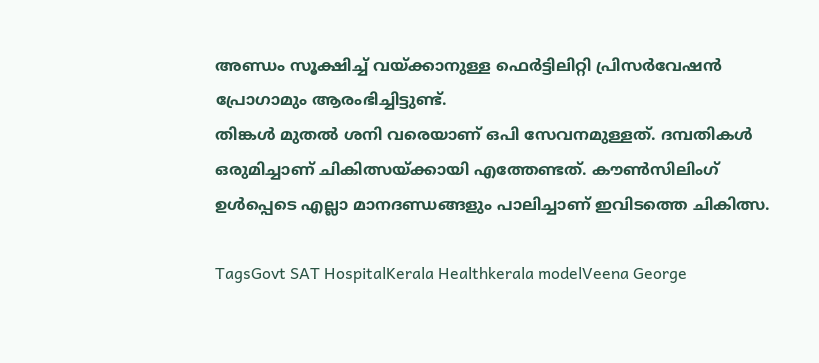അണ്ഡം സൂക്ഷിച്ച് വയ്ക്കാനുള്ള ഫെര്‍ട്ടിലിറ്റി പ്രിസര്‍വേഷന്‍ പ്രോഗാമും ആരംഭിച്ചിട്ടുണ്ട്.
തിങ്കള്‍ മുതല്‍ ശനി വരെയാണ് ഒപി സേവനമുള്ളത്. ദമ്പതികള്‍ ഒരുമിച്ചാണ് ചികിത്സയ്ക്കായി എത്തേണ്ടത്. കൗണ്‍സിലിംഗ് ഉള്‍പ്പെടെ എല്ലാ മാനദണ്ഡങ്ങളും പാലിച്ചാണ് ഇവിടത്തെ ചികിത്സ.

TagsGovt SAT HospitalKerala Healthkerala modelVeena George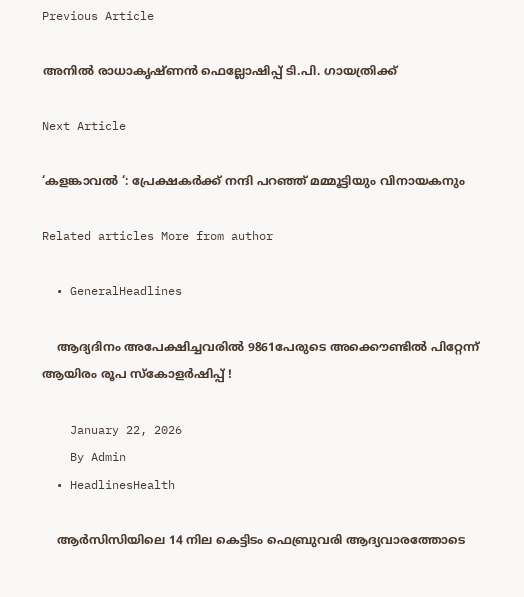Previous Article

അനിൽ രാധാകൃഷ്ണൻ ഫെല്ലോഷിപ്പ് ടി.പി. ഗായത്രിക്ക്

Next Article

‘കളങ്കാവൽ ‘: പ്രേക്ഷകർക്ക് നന്ദി പറഞ്ഞ് മമ്മൂട്ടിയും വിനായകനും

Related articles More from author

  • GeneralHeadlines

    ആദ്യദിനം അപേക്ഷിച്ചവരിൽ 9861പേരുടെ അക്കൌണ്ടിൽ പിറ്റേന്ന് ആയിരം രൂപ സ്കോളർഷിപ്പ് !

    January 22, 2026
    By Admin
  • HeadlinesHealth

    ആര്‍സിസിയിലെ 14 നില കെട്ടിടം ഫെബ്രുവരി ആദ്യവാരത്തോടെ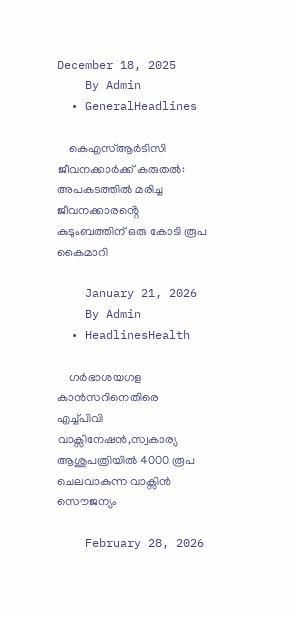December 18, 2025
    By Admin
  • GeneralHeadlines

    കെഎസ്ആർടിസി ജീവനക്കാർക്ക് കരുതൽ: അപകടത്തിൽ മരിച്ച ജീവനക്കാരൻ്റെ കുടുംബത്തിന് ഒരു കോടി രൂപ കൈമാറി

    January 21, 2026
    By Admin
  • HeadlinesHealth

    ഗർഭാശയഗള കാൻസറിനെതിരെ എച്ച്പിവി വാക്സിനേഷൻ,സ്വകാര്യ ആശുപത്രിയിൽ 4000 രൂപ ചെലവാകുന്ന വാക്സിൻ സൌജന്യം

    February 28, 2026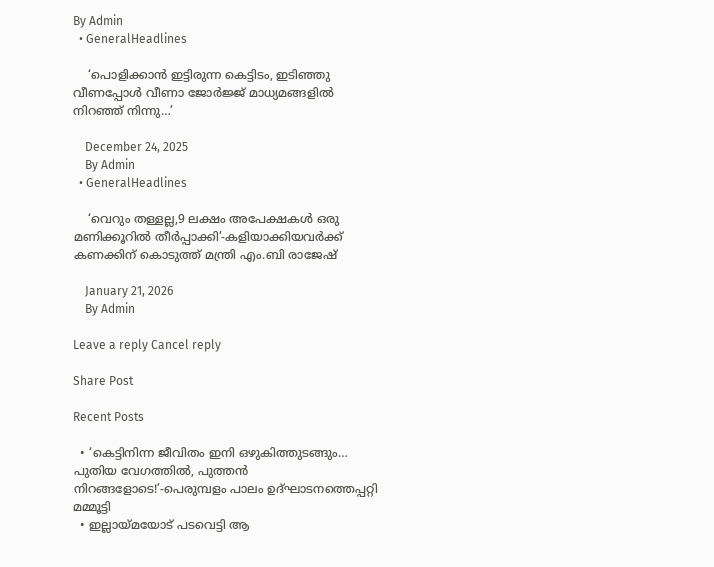By Admin
  • GeneralHeadlines

    ‘പൊളിക്കാൻ ഇട്ടിരുന്ന കെട്ടിടം, ഇടിഞ്ഞു വീണപ്പോൾ വീണാ ജോർജ്ജ് മാധ്യമങ്ങളിൽ നിറഞ്ഞ് നിന്നു…’

    December 24, 2025
    By Admin
  • GeneralHeadlines

    ‘വെറും തള്ളല്ല,9 ലക്ഷം അപേക്ഷകൾ ഒരു മണിക്കൂറിൽ തീർപ്പാക്കി’-കളിയാക്കിയവർക്ക് കണക്കിന് കൊടുത്ത് മന്ത്രി എം.ബി രാജേഷ്

    January 21, 2026
    By Admin

Leave a reply Cancel reply

Share Post

Recent Posts

  • ‘കെട്ടിനിന്ന ജീവിതം ഇനി ഒഴുകിത്തുടങ്ങും… പുതിയ വേഗത്തിൽ, പുത്തൻ നിറങ്ങളോടെ!’-പെരുമ്പളം പാലം ഉദ്ഘാടനത്തെപ്പറ്റി മമ്മൂട്ടി
  • ഇല്ലായ്മയോട് പടവെട്ടി ആ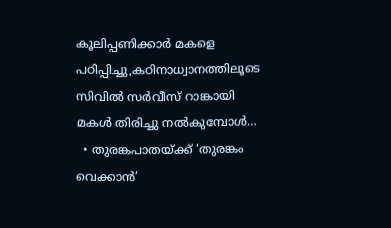കൂലിപ്പണിക്കാർ മകളെ പഠിപ്പിച്ചു,കഠിനാധ്വാനത്തിലൂടെ സിവിൽ സർവീസ് റാങ്കായി മകൾ തിരിച്ചു നൽകുമ്പോൾ…
  • തുരങ്കപാതയ്ക്ക് ‘തുരങ്കം വെക്കാൻ’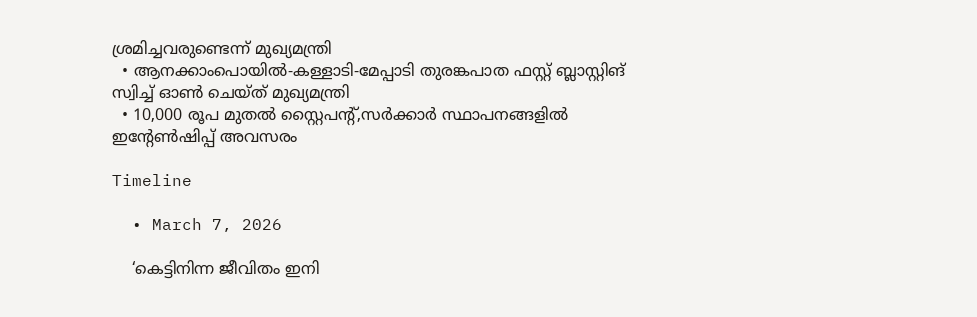ശ്രമിച്ചവരുണ്ടെന്ന് മുഖ്യമന്ത്രി
  • ആനക്കാംപൊയിൽ-കള്ളാടി-മേപ്പാടി തുരങ്കപാത ഫസ്റ്റ് ബ്ലാസ്റ്റിങ് സ്വിച്ച് ഓൺ ചെയ്ത് മുഖ്യമന്ത്രി
  • 10,000 രൂപ മുതൽ സ്റ്റൈപൻ്റ്,സർക്കാർ സ്ഥാപനങ്ങളിൽ ഇൻ്റേൺഷിപ്പ് അവസരം

Timeline

  • March 7, 2026

    ‘കെട്ടിനിന്ന ജീവിതം ഇനി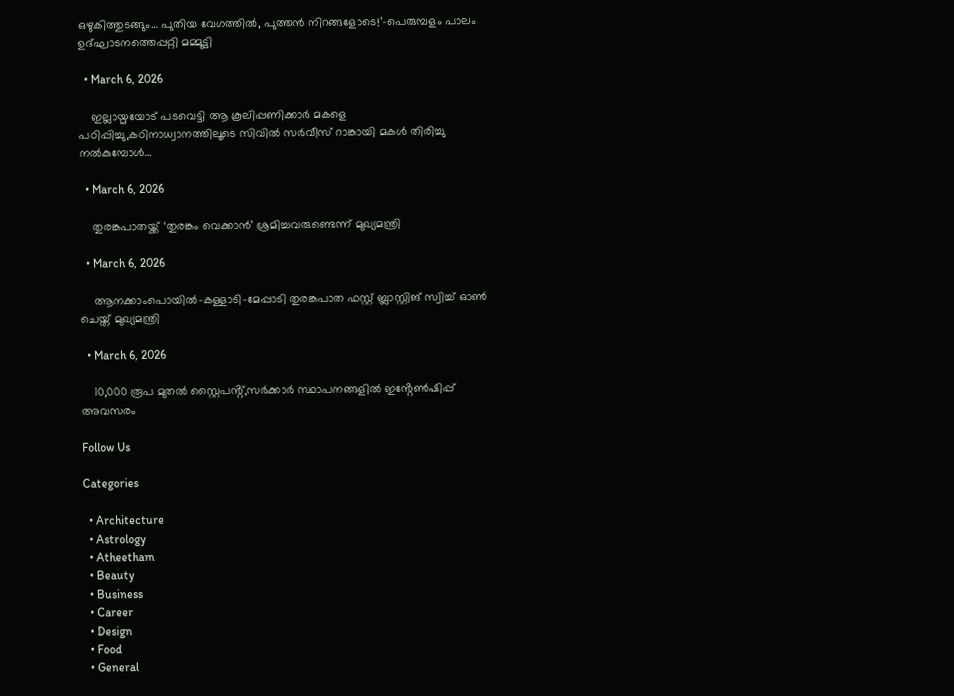ഒഴുകിത്തുടങ്ങും… പുതിയ വേഗത്തിൽ, പുത്തൻ നിറങ്ങളോടെ!’-പെരുമ്പളം പാലം ഉദ്ഘാടനത്തെപ്പറ്റി മമ്മൂട്ടി

  • March 6, 2026

    ഇല്ലായ്മയോട് പടവെട്ടി ആ കൂലിപ്പണിക്കാർ മകളെ പഠിപ്പിച്ചു,കഠിനാധ്വാനത്തിലൂടെ സിവിൽ സർവീസ് റാങ്കായി മകൾ തിരിച്ചു നൽകുമ്പോൾ…

  • March 6, 2026

    തുരങ്കപാതയ്ക്ക് ‘തുരങ്കം വെക്കാൻ’ ശ്രമിച്ചവരുണ്ടെന്ന് മുഖ്യമന്ത്രി

  • March 6, 2026

    ആനക്കാംപൊയിൽ-കള്ളാടി-മേപ്പാടി തുരങ്കപാത ഫസ്റ്റ് ബ്ലാസ്റ്റിങ് സ്വിച്ച് ഓൺ ചെയ്ത് മുഖ്യമന്ത്രി

  • March 6, 2026

    10,000 രൂപ മുതൽ സ്റ്റൈപൻ്റ്,സർക്കാർ സ്ഥാപനങ്ങളിൽ ഇൻ്റേൺഷിപ്പ് അവസരം

Follow Us

Categories

  • Architecture
  • Astrology
  • Atheetham
  • Beauty
  • Business
  • Career
  • Design
  • Food
  • General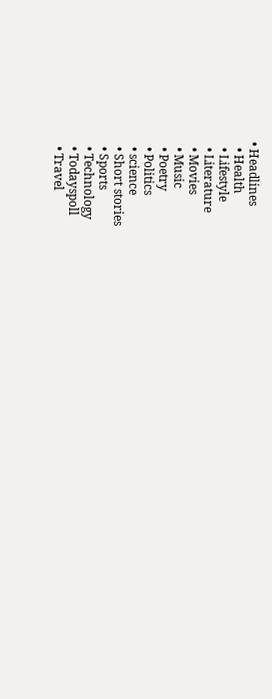• Headlines
  • Health
  • Lifestyle
  • Literature
  • Movies
  • Music
  • Poetry
  • Politics
  • science
  • Short stories
  • Sports
  • Technology
  • Todayspoll
  • Travel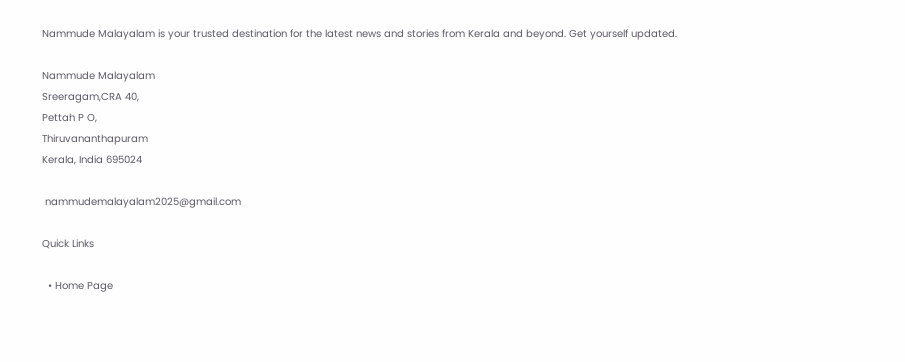Nammude Malayalam is your trusted destination for the latest news and stories from Kerala and beyond. Get yourself updated.

Nammude Malayalam
Sreeragam,CRA 40,
Pettah P O,
Thiruvananthapuram
Kerala, India 695024

 nammudemalayalam2025@gmail.com

Quick Links

  • Home Page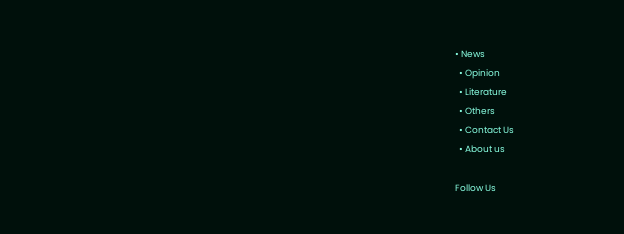• News
  • Opinion
  • Literature
  • Others
  • Contact Us
  • About us

Follow Us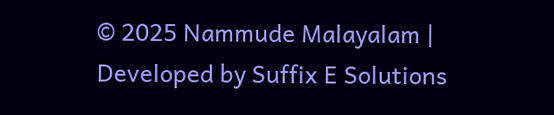© 2025 Nammude Malayalam | Developed by Suffix E Solutions